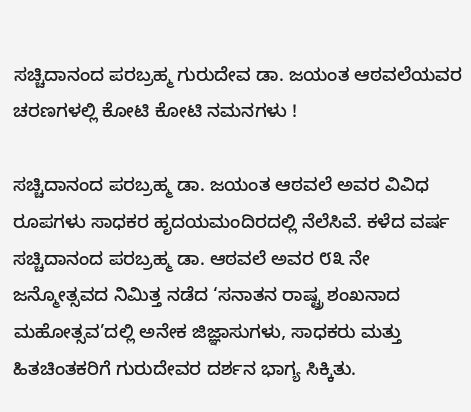ಸಚ್ಚಿದಾನಂದ ಪರಬ್ರಹ್ಮ ಗುರುದೇವ ಡಾ. ಜಯಂತ ಆಠವಲೆಯವರ ಚರಣಗಳಲ್ಲಿ ಕೋಟಿ ಕೋಟಿ ನಮನಗಳು !

ಸಚ್ಚಿದಾನಂದ ಪರಬ್ರಹ್ಮ ಡಾ. ಜಯಂತ ಆಠವಲೆ ಅವರ ವಿವಿಧ ರೂಪಗಳು ಸಾಧಕರ ಹೃದಯಮಂದಿರದಲ್ಲಿ ನೆಲೆಸಿವೆ. ಕಳೆದ ವರ್ಷ ಸಚ್ಚಿದಾನಂದ ಪರಬ್ರಹ್ಮ ಡಾ. ಆಠವಲೆ ಅವರ ೮೩ ನೇ ಜನ್ಮೋತ್ಸವದ ನಿಮಿತ್ತ ನಡೆದ ‘ಸನಾತನ ರಾಷ್ಟ್ರ ಶಂಖನಾದ ಮಹೋತ್ಸವ’ದಲ್ಲಿ ಅನೇಕ ಜಿಜ್ಞಾಸುಗಳು, ಸಾಧಕರು ಮತ್ತು ಹಿತಚಿಂತಕರಿಗೆ ಗುರುದೇವರ ದರ್ಶನ ಭಾಗ್ಯ ಸಿಕ್ಕಿತು.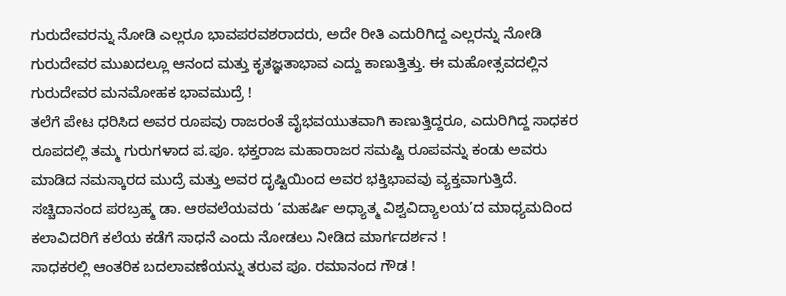ಗುರುದೇವರನ್ನು ನೋಡಿ ಎಲ್ಲರೂ ಭಾವಪರವಶರಾದರು, ಅದೇ ರೀತಿ ಎದುರಿಗಿದ್ದ ಎಲ್ಲರನ್ನು ನೋಡಿ ಗುರುದೇವರ ಮುಖದಲ್ಲೂ ಆನಂದ ಮತ್ತು ಕೃತಜ್ಞತಾಭಾವ ಎದ್ದು ಕಾಣುತ್ತಿತ್ತು. ಈ ಮಹೋತ್ಸವದಲ್ಲಿನ ಗುರುದೇವರ ಮನಮೋಹಕ ಭಾವಮುದ್ರೆ !
ತಲೆಗೆ ಪೇಟ ಧರಿಸಿದ ಅವರ ರೂಪವು ರಾಜರಂತೆ ವೈಭವಯುತವಾಗಿ ಕಾಣುತ್ತಿದ್ದರೂ, ಎದುರಿಗಿದ್ದ ಸಾಧಕರ ರೂಪದಲ್ಲಿ ತಮ್ಮ ಗುರುಗಳಾದ ಪ.ಪೂ. ಭಕ್ತರಾಜ ಮಹಾರಾಜರ ಸಮಷ್ಟಿ ರೂಪವನ್ನು ಕಂಡು ಅವರು ಮಾಡಿದ ನಮಸ್ಕಾರದ ಮುದ್ರೆ ಮತ್ತು ಅವರ ದೃಷ್ಟಿಯಿಂದ ಅವರ ಭಕ್ತಿಭಾವವು ವ್ಯಕ್ತವಾಗುತ್ತಿದೆ.
ಸಚ್ಚಿದಾನಂದ ಪರಬ್ರಹ್ಮ ಡಾ. ಆಠವಲೆಯವರು ‘ಮಹರ್ಷಿ ಅಧ್ಯಾತ್ಮ ವಿಶ್ವವಿದ್ಯಾಲಯ’ದ ಮಾಧ್ಯಮದಿಂದ ಕಲಾವಿದರಿಗೆ ಕಲೆಯ ಕಡೆಗೆ ಸಾಧನೆ ಎಂದು ನೋಡಲು ನೀಡಿದ ಮಾರ್ಗದರ್ಶನ !
ಸಾಧಕರಲ್ಲಿ ಆಂತರಿಕ ಬದಲಾವಣೆಯನ್ನು ತರುವ ಪೂ. ರಮಾನಂದ ಗೌಡ !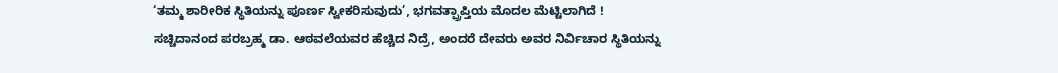‘ತಮ್ಮ ಶಾರೀರಿಕ ಸ್ಥಿತಿಯನ್ನು ಪೂರ್ಣ ಸ್ವೀಕರಿಸುವುದು’, ಭಗವತ್ಪ್ರಾಪ್ತಿಯ ಮೊದಲ ಮೆಟ್ಟಿಲಾಗಿದೆ !
ಸಚ್ಚಿದಾನಂದ ಪರಬ್ರಹ್ಮ ಡಾ. ಆಠವಲೆಯವರ ಹೆಚ್ಚಿದ ನಿದ್ರೆ, ಅಂದರೆ ದೇವರು ಅವರ ನಿರ್ವಿಚಾರ ಸ್ಥಿತಿಯನ್ನು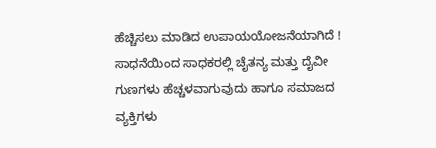ಹೆಚ್ಚಿಸಲು ಮಾಡಿದ ಉಪಾಯಯೋಜನೆಯಾಗಿದೆ !
ಸಾಧನೆಯಿಂದ ಸಾಧಕರಲ್ಲಿ ಚೈತನ್ಯ ಮತ್ತು ದೈವೀ ಗುಣಗಳು ಹೆಚ್ಚಳವಾಗುವುದು ಹಾಗೂ ಸಮಾಜದ ವ್ಯಕ್ತಿಗಳು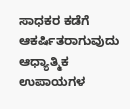ಸಾಧಕರ ಕಡೆಗೆ ಆಕರ್ಷಿತರಾಗುವುದು
ಆಧ್ಯಾತ್ಮಿಕ ಉಪಾಯಗಳ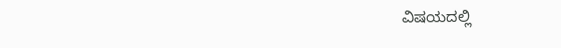ವಿಷಯದಲ್ಲಿ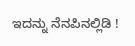ಇದನ್ನು ನೆನಪಿನಲ್ಲಿಡಿ !